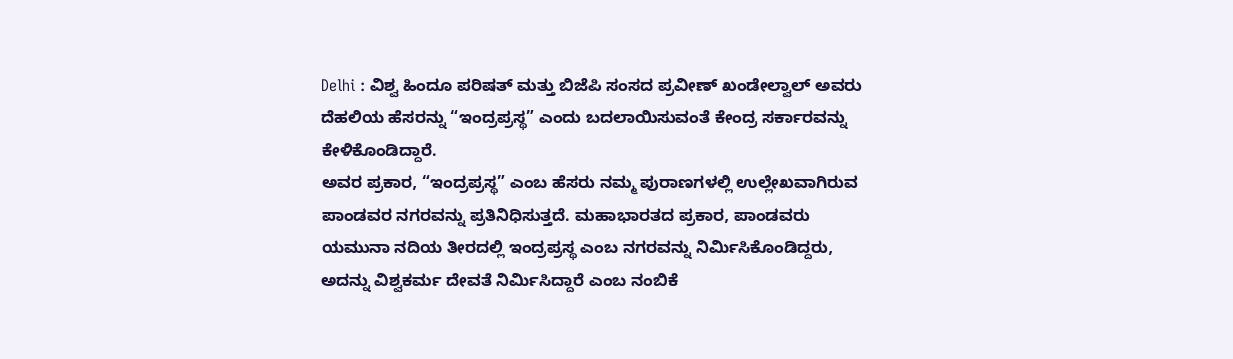Delhi : ವಿಶ್ವ ಹಿಂದೂ ಪರಿಷತ್ ಮತ್ತು ಬಿಜೆಪಿ ಸಂಸದ ಪ್ರವೀಣ್ ಖಂಡೇಲ್ವಾಲ್ ಅವರು ದೆಹಲಿಯ ಹೆಸರನ್ನು “ಇಂದ್ರಪ್ರಸ್ಥ” ಎಂದು ಬದಲಾಯಿಸುವಂತೆ ಕೇಂದ್ರ ಸರ್ಕಾರವನ್ನು ಕೇಳಿಕೊಂಡಿದ್ದಾರೆ.
ಅವರ ಪ್ರಕಾರ, “ಇಂದ್ರಪ್ರಸ್ಥ” ಎಂಬ ಹೆಸರು ನಮ್ಮ ಪುರಾಣಗಳಲ್ಲಿ ಉಲ್ಲೇಖವಾಗಿರುವ ಪಾಂಡವರ ನಗರವನ್ನು ಪ್ರತಿನಿಧಿಸುತ್ತದೆ. ಮಹಾಭಾರತದ ಪ್ರಕಾರ, ಪಾಂಡವರು ಯಮುನಾ ನದಿಯ ತೀರದಲ್ಲಿ ಇಂದ್ರಪ್ರಸ್ಥ ಎಂಬ ನಗರವನ್ನು ನಿರ್ಮಿಸಿಕೊಂಡಿದ್ದರು, ಅದನ್ನು ವಿಶ್ವಕರ್ಮ ದೇವತೆ ನಿರ್ಮಿಸಿದ್ದಾರೆ ಎಂಬ ನಂಬಿಕೆ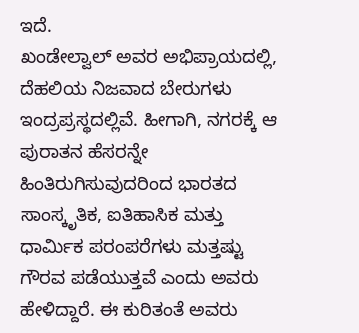ಇದೆ.
ಖಂಡೇಲ್ವಾಲ್ ಅವರ ಅಭಿಪ್ರಾಯದಲ್ಲಿ, ದೆಹಲಿಯ ನಿಜವಾದ ಬೇರುಗಳು ಇಂದ್ರಪ್ರಸ್ಥದಲ್ಲಿವೆ. ಹೀಗಾಗಿ, ನಗರಕ್ಕೆ ಆ ಪುರಾತನ ಹೆಸರನ್ನೇ ಹಿಂತಿರುಗಿಸುವುದರಿಂದ ಭಾರತದ ಸಾಂಸ್ಕೃತಿಕ, ಐತಿಹಾಸಿಕ ಮತ್ತು ಧಾರ್ಮಿಕ ಪರಂಪರೆಗಳು ಮತ್ತಷ್ಟು ಗೌರವ ಪಡೆಯುತ್ತವೆ ಎಂದು ಅವರು ಹೇಳಿದ್ದಾರೆ. ಈ ಕುರಿತಂತೆ ಅವರು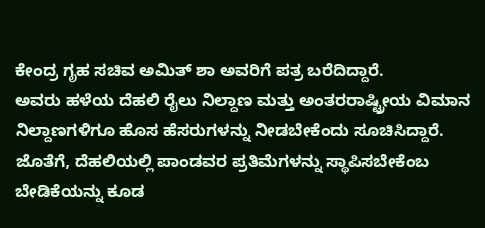ಕೇಂದ್ರ ಗೃಹ ಸಚಿವ ಅಮಿತ್ ಶಾ ಅವರಿಗೆ ಪತ್ರ ಬರೆದಿದ್ದಾರೆ.
ಅವರು ಹಳೆಯ ದೆಹಲಿ ರೈಲು ನಿಲ್ದಾಣ ಮತ್ತು ಅಂತರರಾಷ್ಟ್ರೀಯ ವಿಮಾನ ನಿಲ್ದಾಣಗಳಿಗೂ ಹೊಸ ಹೆಸರುಗಳನ್ನು ನೀಡಬೇಕೆಂದು ಸೂಚಿಸಿದ್ದಾರೆ. ಜೊತೆಗೆ, ದೆಹಲಿಯಲ್ಲಿ ಪಾಂಡವರ ಪ್ರತಿಮೆಗಳನ್ನು ಸ್ಥಾಪಿಸಬೇಕೆಂಬ ಬೇಡಿಕೆಯನ್ನು ಕೂಡ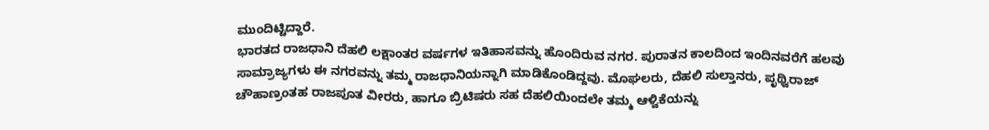ಮುಂದಿಟ್ಟಿದ್ದಾರೆ.
ಭಾರತದ ರಾಜಧಾನಿ ದೆಹಲಿ ಲಕ್ಷಾಂತರ ವರ್ಷಗಳ ಇತಿಹಾಸವನ್ನು ಹೊಂದಿರುವ ನಗರ. ಪುರಾತನ ಕಾಲದಿಂದ ಇಂದಿನವರೆಗೆ ಹಲವು ಸಾಮ್ರಾಜ್ಯಗಳು ಈ ನಗರವನ್ನು ತಮ್ಮ ರಾಜಧಾನಿಯನ್ನಾಗಿ ಮಾಡಿಕೊಂಡಿದ್ದವು. ಮೊಘಲರು, ದೆಹಲಿ ಸುಲ್ತಾನರು, ಪೃಥ್ವಿರಾಜ್ ಚೌಹಾಣ್ರಂತಹ ರಾಜಪೂತ ವೀರರು, ಹಾಗೂ ಬ್ರಿಟಿಷರು ಸಹ ದೆಹಲಿಯಿಂದಲೇ ತಮ್ಮ ಆಳ್ವಿಕೆಯನ್ನು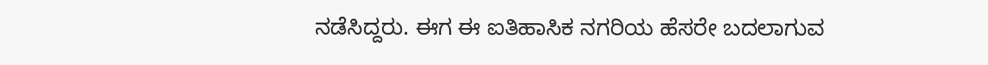ನಡೆಸಿದ್ದರು. ಈಗ ಈ ಐತಿಹಾಸಿಕ ನಗರಿಯ ಹೆಸರೇ ಬದಲಾಗುವ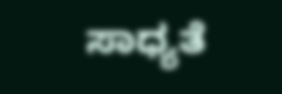ಸಾಧ್ಯತೆ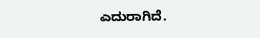ಎದುರಾಗಿದೆ.